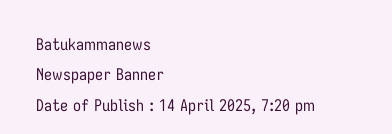Batukammanews
Newspaper Banner
Date of Publish : 14 April 2025, 7:20 pm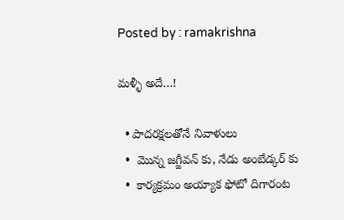Posted by : ramakrishna

మళ్ళీ అదే…!

  • పాదరక్షలతోనే నివాళులు
  •  మొన్న జగ్జీవన్ కు, నేడు అంబేడ్కర్ కు
  •  కార్యక్రమం అయ్యాక ఫోటో దిగారంట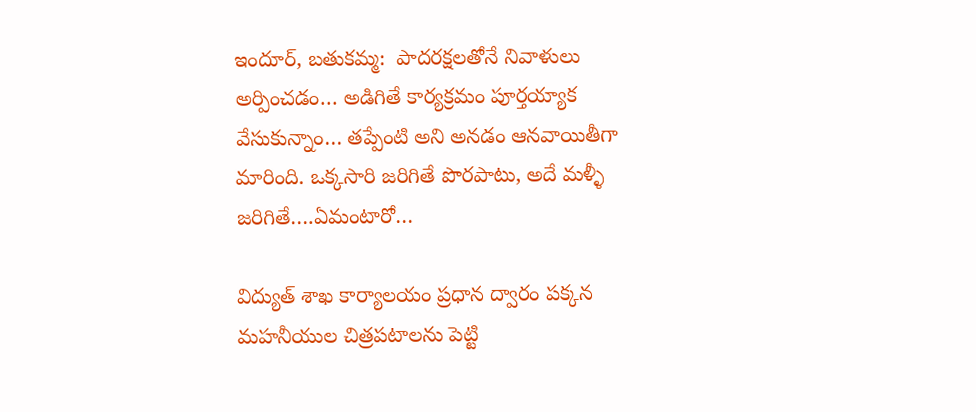ఇందూర్, బతుకమ్మ:  పాదరక్షలతోనే నివాళులు అర్పించడం… అడిగితే కార్యక్రమం పూర్తయ్యాక వేసుకున్నాం… తప్పేంటి అని అనడం ఆనవాయితీగా మారింది. ఒక్కసారి జరిగితే పొరపాటు, అదే మళ్ళీ జరిగితే….ఏమంటారో…

విద్యుత్ శాఖ కార్యాలయం ప్రధాన ద్వారం పక్కన  మహనీయుల చిత్రపటాలను పెట్టి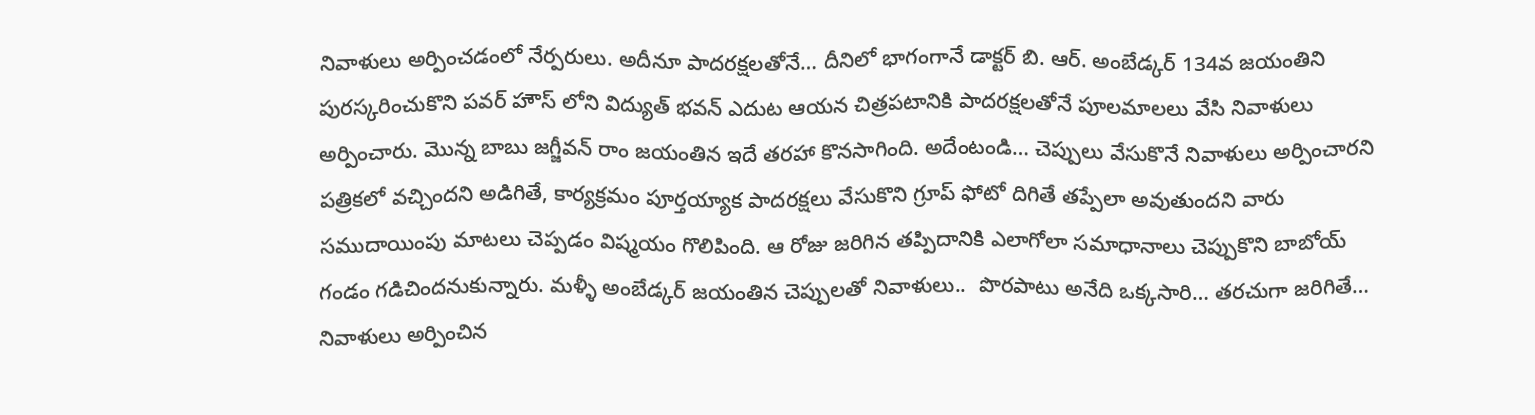నివాళులు అర్పించడంలో నేర్పరులు. అదీనూ పాదరక్షలతోనే… దీనిలో భాగంగానే డాక్టర్ బి. ఆర్. అంబేడ్కర్ 134వ జయంతిని పురస్కరించుకొని పవర్ హౌస్ లోని విద్యుత్ భవన్ ఎదుట ఆయన చిత్రపటానికి పాదరక్షలతోనే పూలమాలలు వేసి నివాళులు అర్పించారు. మొన్న బాబు జగ్జీవన్ రాం జయంతిన ఇదే తరహా కొనసాగింది. అదేంటండి… చెప్పులు వేసుకొనే నివాళులు అర్పించారని పత్రికలో వచ్చిందని అడిగితే, కార్యక్రమం పూర్తయ్యాక పాదరక్షలు వేసుకొని గ్రూప్ ఫోటో దిగితే తప్పేలా అవుతుందని వారు సముదాయింపు మాటలు చెప్పడం విష్మయం గొలిపింది. ఆ రోజు జరిగిన తప్పిదానికి ఎలాగోలా సమాధానాలు చెప్పుకొని బాబోయ్ గండం గడిచిందనుకున్నారు. మళ్ళీ అంబేడ్కర్ జయంతిన చెప్పులతో నివాళులు..  పొరపాటు అనేది ఒక్కసారి… తరచుగా జరిగితే… నివాళులు అర్పించిన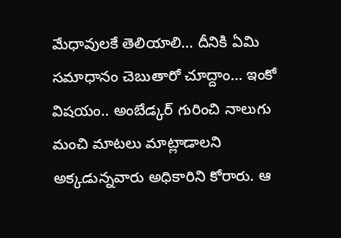మేధావులకే తెలియాలి… దీనికి ఏమి సమాధానం చెబుతారో చూద్దాం… ఇంకో విషయం.. అంబేడ్కర్ గురించి నాలుగు మంచి మాటలు మాట్లాడాలని అక్కడున్నవారు అధికారిని కోరారు. ఆ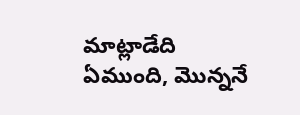మాట్లాడేది ఏముంది, మొన్ననే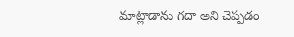మాట్లాడాను గదా అని చెప్పడం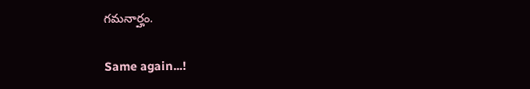గమనార్హం.

Same again...!